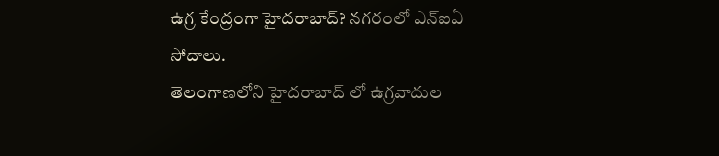ఉగ్ర కేంద్రంగా హైదరాబాద్? నగరంలో ఎన్ఐఏ సోదాలు.
తెలంగాణలోని హైదరాబాద్ లో ఉగ్రవాదుల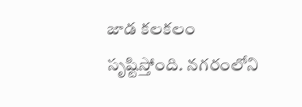జాడ కలకలం సృష్టిస్తోంది. నగరంలోని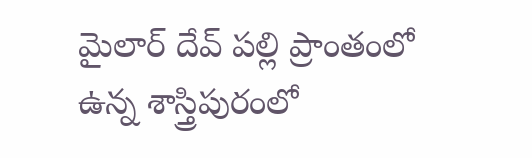మైలార్ దేవ్ పల్లి ప్రాంతంలో ఉన్న శాస్త్రిపురంలో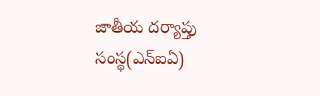జాతీయ దర్యాప్తు సంస్థ(ఎన్ఐఏ)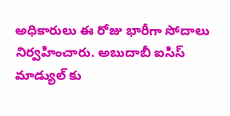అధికారులు ఈ రోజు భారీగా సోదాలు నిర్వహించారు. అబుదాబీ ఐసిస్ మాడ్యుల్ కు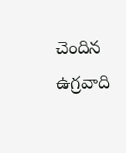చెందిన ఉగ్రవాది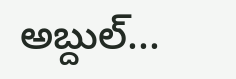అబ్దుల్...